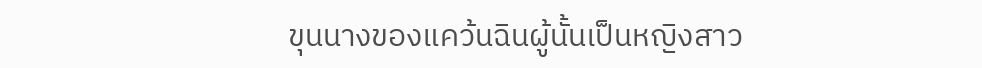ขุนนางของแคว้นฉินผู้นั้นเป็นหญิงสาว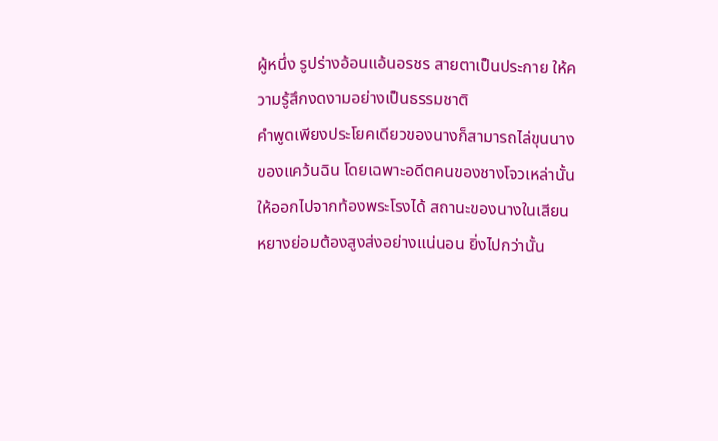ผู้หนึ่ง รูปร่างอ้อนแอ้นอรชร สายตาเป็นประกาย ให้ความรู้สึกงดงามอย่างเป็นธรรมชาติ
คำพูดเพียงประโยคเดียวของนางก็สามารถไล่ขุนนางของแคว้นฉิน โดยเฉพาะอดีตคนของชางโจวเหล่านั้นให้ออกไปจากท้องพระโรงได้ สถานะของนางในเสียนหยางย่อมต้องสูงส่งอย่างแน่นอน ยิ่งไปกว่านั้น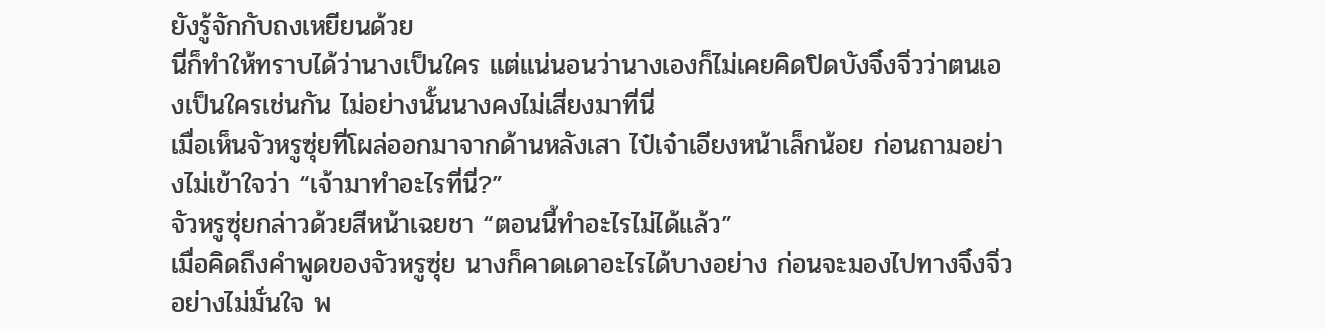ยังรู้จักกับถงเหยียนด้วย
นี่ก็ทำให้ทราบได้ว่านางเป็นใคร แต่แน่นอนว่านางเองก็ไม่เคยคิดปิดบังจิ๋งจิ่วว่าตนเองเป็นใครเช่นกัน ไม่อย่างนั้นนางคงไม่เสี่ยงมาที่นี่
เมื่อเห็นจัวหรูซุ่ยที่โผล่ออกมาจากด้านหลังเสา ไป๋เจ๋าเอียงหน้าเล็กน้อย ก่อนถามอย่างไม่เข้าใจว่า “เจ้ามาทำอะไรที่นี่?”
จัวหรูซุ่ยกล่าวด้วยสีหน้าเฉยชา “ตอนนี้ทำอะไรไม่ได้แล้ว”
เมื่อคิดถึงคำพูดของจัวหรูซุ่ย นางก็คาดเดาอะไรได้บางอย่าง ก่อนจะมองไปทางจิ๋งจิ่วอย่างไม่มั่นใจ พ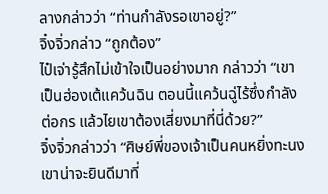ลางกล่าวว่า “ท่านกำลังรอเขาอยู่?”
จิ๋งจิ่วกล่าว “ถูกต้อง”
ไป๋เจ่ารู้สึกไม่เข้าใจเป็นอย่างมาก กล่าวว่า “เขาเป็นฮ่องเต้แคว้นฉิน ตอนนี้แคว้นฉู่ไร้ซึ่งกำลังต่อกร แล้วไยเขาต้องเสี่ยงมาที่นี่ด้วย?”
จิ๋งจิ่วกล่าวว่า “ศิษย์พี่ของเจ้าเป็นคนหยิ่งทะนง เขาน่าจะยินดีมาที่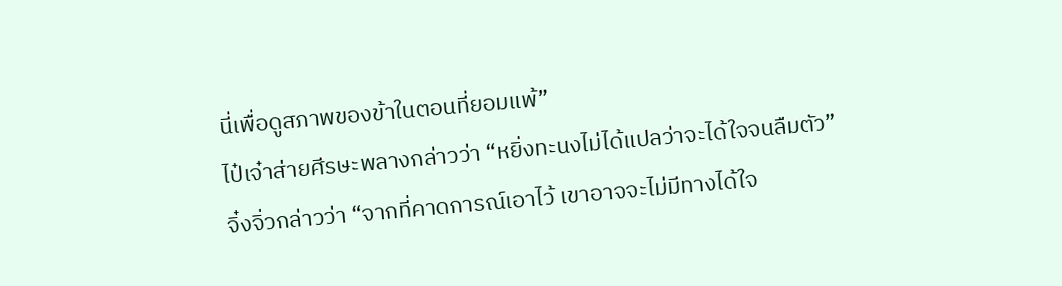นี่เพื่อดูสภาพของข้าในตอนที่ยอมแพ้”
ไป๋เจ๋าส่ายศีรษะพลางกล่าวว่า “หยิ่งทะนงไม่ได้แปลว่าจะได้ใจจนลืมตัว”
จิ๋งจิ่วกล่าวว่า “จากที่คาดการณ์เอาไว้ เขาอาจจะไม่มีทางได้ใจ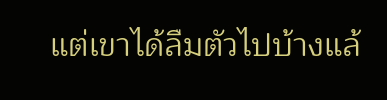แต่เขาได้ลืมตัวไปบ้างแล้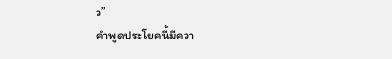ว”
คำพูดประโยคนี้มีควา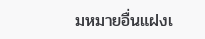มหมายอื่นแฝงเ